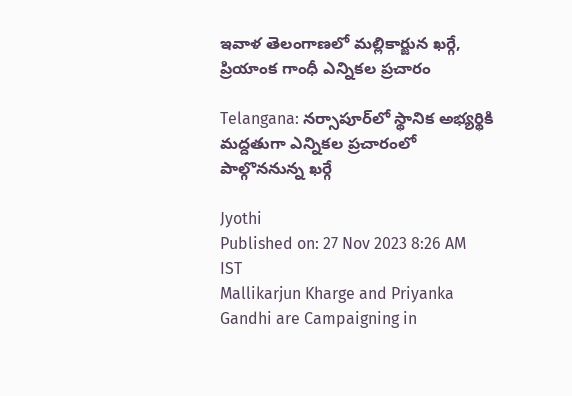ఇవాళ తెలంగాణలో మల్లికార్జున ఖర్గే, ప్రియాంక గాంధీ ఎన్నికల ప్రచారం

Telangana: నర్సాపూర్‌లో స్థానిక అభ్యర్థికి మద్దతుగా ఎన్నికల ప్రచారంలో పాల్గొననున్న ఖర్గే

Jyothi
Published on: 27 Nov 2023 8:26 AM IST
Mallikarjun Kharge and Priyanka Gandhi are Campaigning in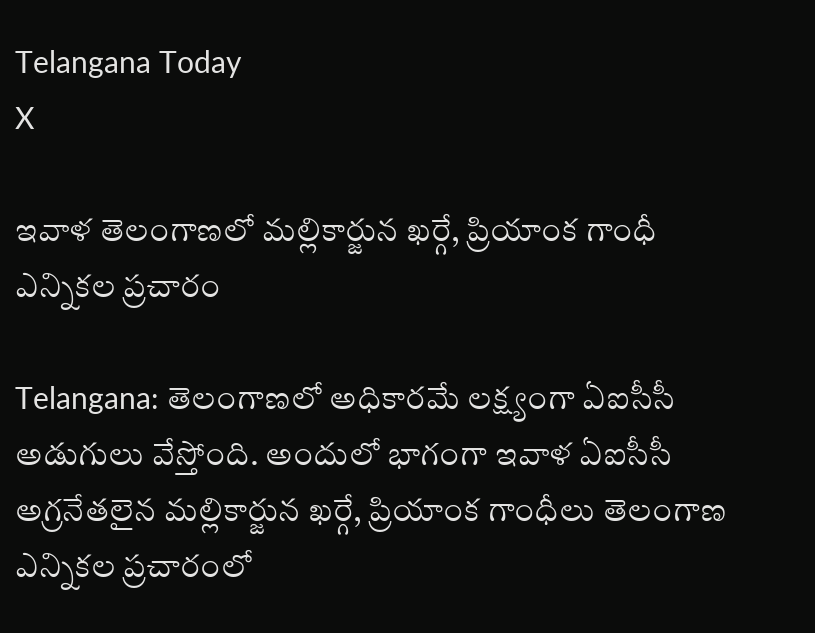Telangana Today
X

ఇవాళ తెలంగాణలో మల్లికార్జున ఖర్గే, ప్రియాంక గాంధీ ఎన్నికల ప్రచారం

Telangana: తెలంగాణలో అధికారమే లక్ష్యంగా ఏఐసీసీ అడుగులు వేస్తోంది. అందులో భాగంగా ఇవాళ ఏఐసీసీ అగ్రనేతలైన మల్లికార్జున ఖర్గే, ప్రియాంక గాంధీలు తెలంగాణ ఎన్నికల ప్రచారంలో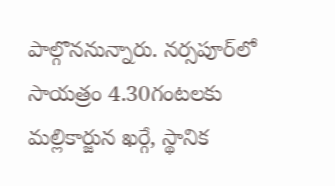పాల్గొననున్నారు. నర్సపూర్‌లో సాయత్రం 4.30గంటలకు మల్లికార్జున ఖర్గే, స్థానిక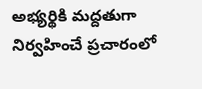అభ్యర్థికి మద్దతుగా నిర్వహించే ప్రచారంలో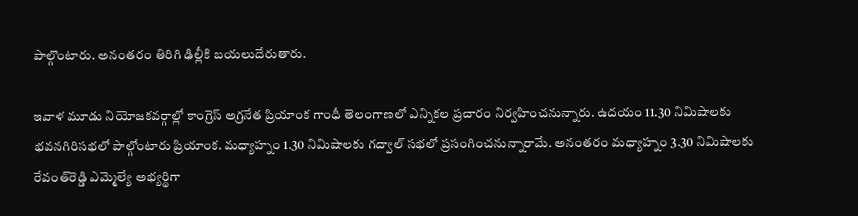పాల్గొంటారు. అనంతరం తిరిగి ఢిల్లీకి బయలుదేరుతారు.

ఇవాళ మూడు నియోజకవర్గాల్లో కాంగ్రెస్‌ అగ్రనేత ప్రియాంక గాంధీ తెలంగాణలో ఎన్నికల ప్రచారం నిర్వహించనున్నారు. ఉదయం 11.30 నిమిషాలకు భవనగిరిసభలో పాల్గోంటారు ప్రియాంక. మధ్యాహ్నం 1.30 నిమిషాలకు గద్వాల్ సభలో ప్రసంగించనున్నారామే. అనంతరం మధ్యాహ్నం 3.30 నిమిషాలకు రేవంత్‌రెడ్డి ఎమ్మెల్యే అభ్యర్థిగా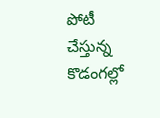పోటీ చేస్తున్న కొడంగల్లో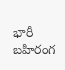భారీ బహిరంగ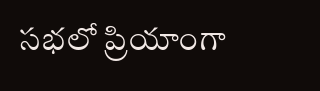సభలో ప్రియాంగా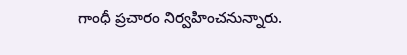గాంధీ ప్రచారం నిర్వహించనున్నారు.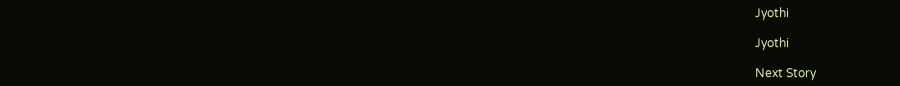Jyothi

Jyothi

Next Story